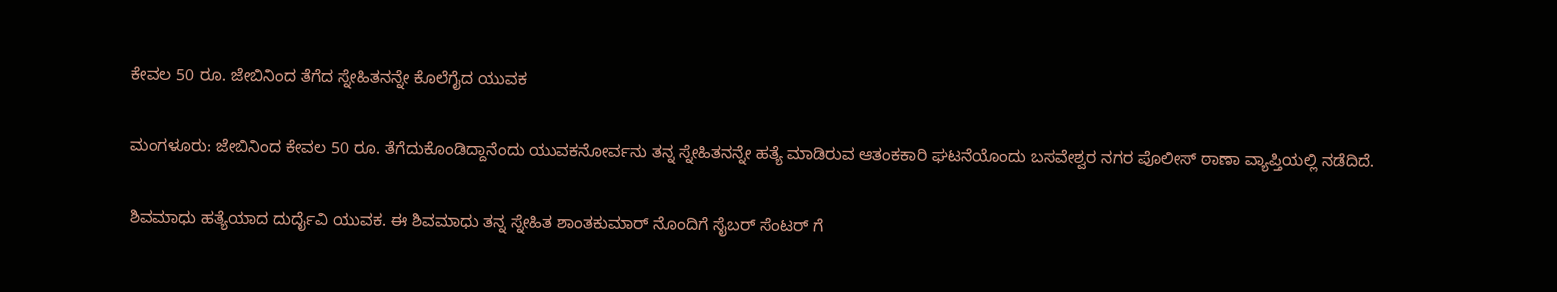ಕೇವಲ 50 ರೂ. ಜೇಬಿನಿಂದ ತೆಗೆದ ಸ್ನೇಹಿತನನ್ನೇ ಕೊಲೆಗೈದ ಯುವಕ

ಮಂಗಳೂರು: ಜೇಬಿನಿಂದ ಕೇವಲ 50 ರೂ. ತೆಗೆದುಕೊಂಡಿದ್ದಾನೆಂದು ಯುವಕನೋರ್ವನು ತನ್ನ ಸ್ನೇಹಿತನನ್ನೇ ಹತ್ಯೆ ಮಾಡಿರುವ ಆತಂಕಕಾರಿ ಘಟನೆಯೊಂದು ಬಸವೇಶ್ವರ ನಗರ ಪೊಲೀಸ್ ಠಾಣಾ ವ್ಯಾಪ್ತಿಯಲ್ಲಿ ನಡೆದಿದೆ.

ಶಿವಮಾಧು ಹತ್ಯೆಯಾದ ದುರ್ದೈವಿ ಯುವಕ. ಈ ಶಿವಮಾಧು ತನ್ನ ಸ್ನೇಹಿತ ಶಾಂತಕುಮಾರ್ ನೊಂದಿಗೆ ಸೈಬರ್ ಸೆಂಟರ್ ಗೆ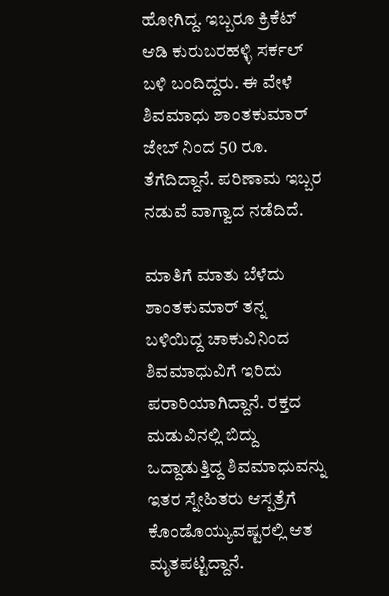ಹೋಗಿದ್ದ. ಇಬ್ಬರೂ ಕ್ರಿಕೆಟ್ ಆಡಿ ಕುರುಬರಹಳ್ಳಿ ಸರ್ಕಲ್ ಬಳಿ ಬಂದಿದ್ದರು. ಈ ವೇಳೆ ಶಿವಮಾಧು ಶಾಂತಕುಮಾರ್ ಜೇಬ್ ನಿಂದ 50 ರೂ. ತೆಗೆದಿದ್ದಾನೆ‌. ಪರಿಣಾಮ ಇಬ್ಬರ ನಡುವೆ ವಾಗ್ವಾದ ನಡೆದಿದೆ.

ಮಾತಿಗೆ ಮಾತು ಬೆಳೆದು ಶಾಂತಕುಮಾರ್ ತನ್ನ ಬಳಿಯಿದ್ದ ಚಾಕುವಿನಿಂದ ಶಿವಮಾಧುವಿಗೆ ಇರಿದು ಪರಾರಿಯಾಗಿದ್ದಾನೆ. ರಕ್ತದ ಮಡುವಿನಲ್ಲಿ ಬಿದ್ದು ಒದ್ದಾಡುತ್ತಿದ್ದ ಶಿವಮಾಧುವನ್ನು ಇತರ ಸ್ನೇಹಿತರು ಆಸ್ಪತ್ರೆಗೆ ಕೊಂಡೊಯ್ಯುವಷ್ಟರಲ್ಲಿ ಆತ ಮೃತಪಟ್ಟಿದ್ದಾನೆ.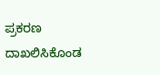ಪ್ರಕರಣ ದಾಖಲಿಸಿಕೊಂಡ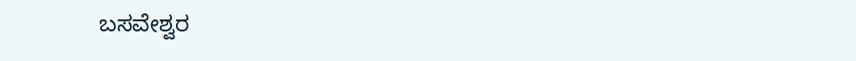ಬಸವೇಶ್ವರ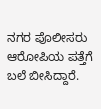ನಗರ ಪೊಲೀಸರು ಆರೋಪಿಯ ಪತ್ತೆಗೆ ಬಲೆ ಬೀಸಿದ್ದಾರೆ.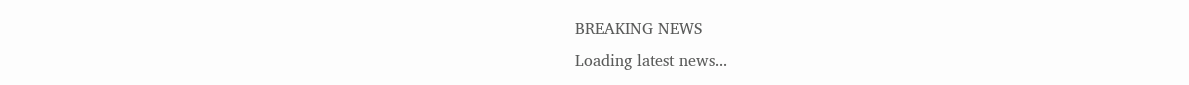BREAKING NEWS
Loading latest news...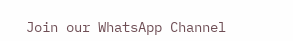Join our WhatsApp Channel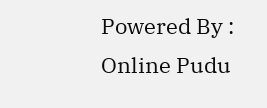Powered By : Online Pudu